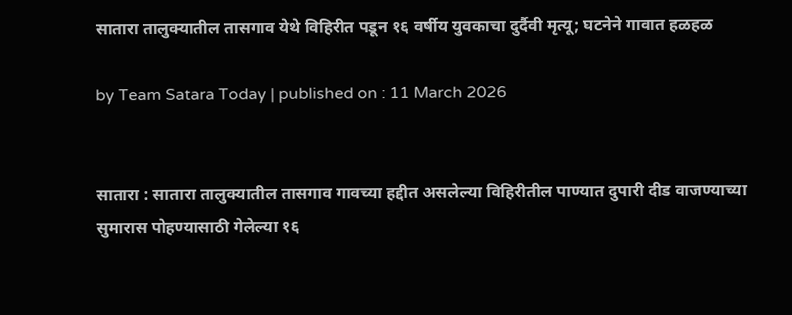सातारा तालुक्यातील तासगाव येथे विहिरीत पडून १६ वर्षीय युवकाचा दुर्दैवी मृत्यू; घटनेने गावात हळहळ

by Team Satara Today | published on : 11 March 2026


सातारा : सातारा तालुक्यातील तासगाव गावच्या हद्दीत असलेल्या विहिरीतील पाण्यात दुपारी दीड वाजण्याच्या सुमारास पोहण्यासाठी गेलेल्या १६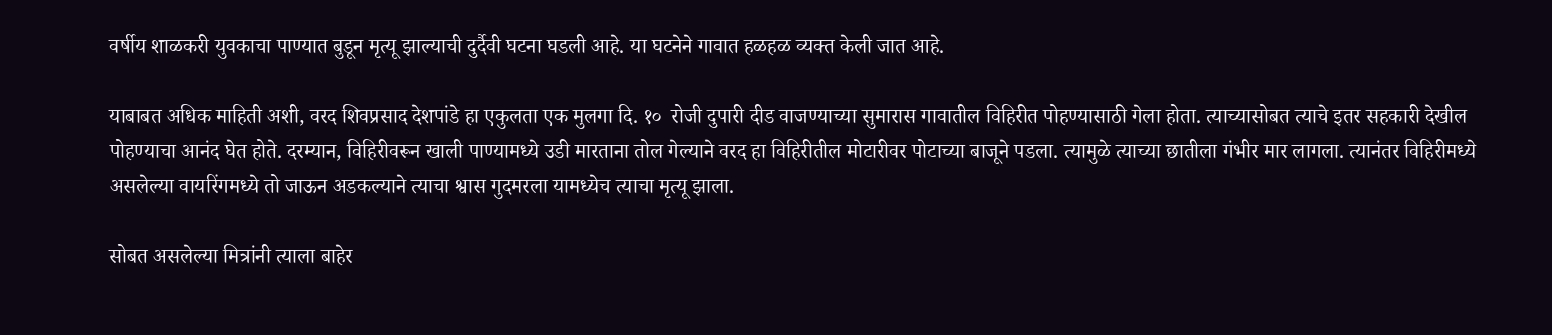वर्षीय शाळकरी युवकाचा पाण्यात बुडून मृत्यू झाल्याची दुर्दैवी घटना घडली आहे. या घटनेने गावात हळहळ व्यक्त केली जात आहे.

याबाबत अधिक माहिती अशी, वरद शिवप्रसाद देशपांडे हा एकुलता एक मुलगा दि. १०  रोजी दुपारी दीड वाजण्याच्या सुमारास गावातील विहिरीत पोहण्यासाठी गेला होता. त्याच्यासोबत त्याचे इतर सहकारी देखील पोहण्याचा आनंद घेत होते. दरम्यान, विहिरीवरून खाली पाण्यामध्ये उडी मारताना तोल गेल्याने वरद हा विहिरीतील मोटारीवर पोटाच्या बाजूने पडला. त्यामुळे त्याच्या छातीला गंभीर मार लागला. त्यानंतर विहिरीमध्ये असलेल्या वायरिंगमध्ये तो जाऊन अडकल्याने त्याचा श्वास गुदमरला यामध्येच त्याचा मृत्यू झाला.

सोबत असलेल्या मित्रांनी त्याला बाहेर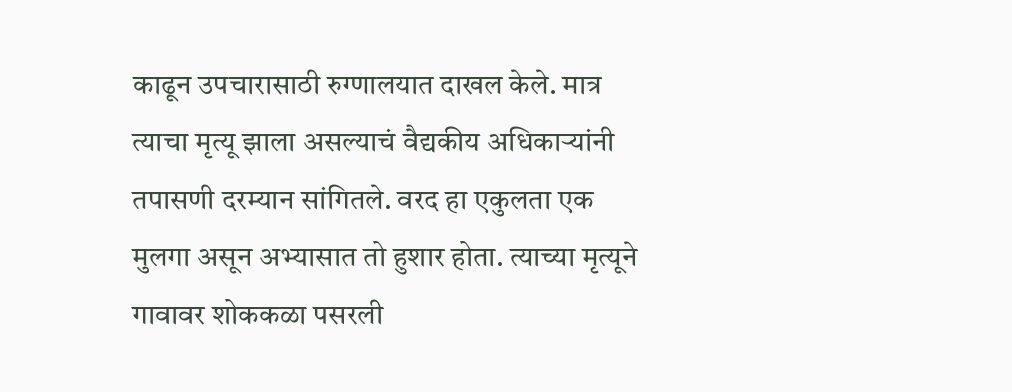काढून उपचारासाठी रुग्णालयात दाखल केले. मात्र त्याचा मृत्यू झाला असल्याचं वैद्यकीय अधिकाऱ्यांनी तपासणी दरम्यान सांगितले. वरद हा एकुलता एक मुलगा असून अभ्यासात तो हुशार होता. त्याच्या मृत्यूने गावावर शोककळा पसरली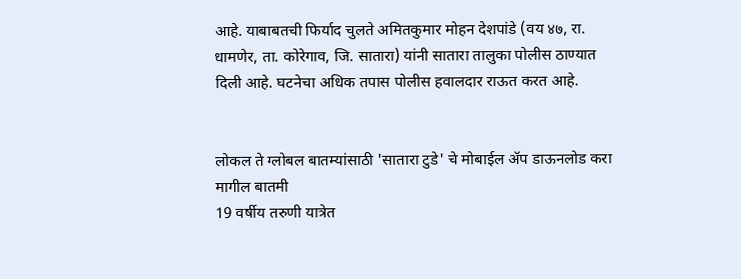आहे. याबाबतची फिर्याद चुलते अमितकुमार मोहन देशपांडे (वय ४७, रा. धामणेर, ता. कोरेगाव, जि. सातारा) यांनी सातारा तालुका पोलीस ठाण्यात दिली आहे. घटनेचा अधिक तपास पोलीस हवालदार राऊत करत आहे.


लोकल ते ग्लोबल बातम्यांसाठी 'सातारा टुडे' चे मोबाईल ॲप डाऊनलोड करा
मागील बातमी
19 वर्षीय तरुणी यात्रेत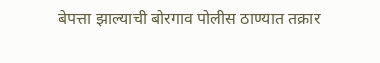बेपत्ता झाल्याची बोरगाव पोलीस ठाण्यात तक्रार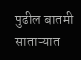पुढील बातमी
साताऱ्यात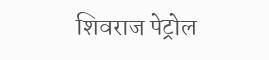शिवराज पेट्रोल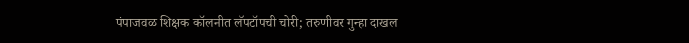पंपाजवळ शिक्षक कॉलनीत लॅपटॉपची चोरी; तरुणीवर गुन्हा दाखल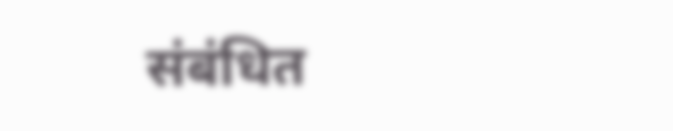संबंधित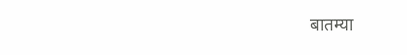बातम्या